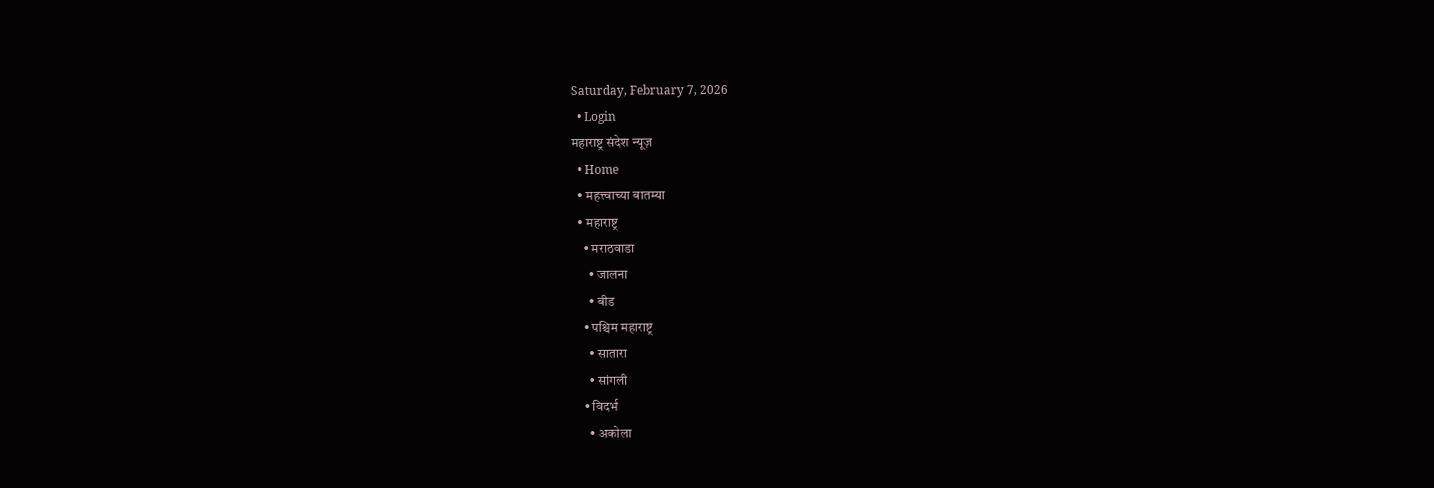Saturday, February 7, 2026
  • Login
महाराष्ट्र संदेश न्यूज़
  • Home
  • महत्त्वाच्या बातम्या
  • महाराष्ट्र
    • मराठवाडा
      • जालना
      • बीड
    • पश्चिम महाराष्ट्र
      • सातारा
      • सांगली
    • विदर्भ
      • अकोला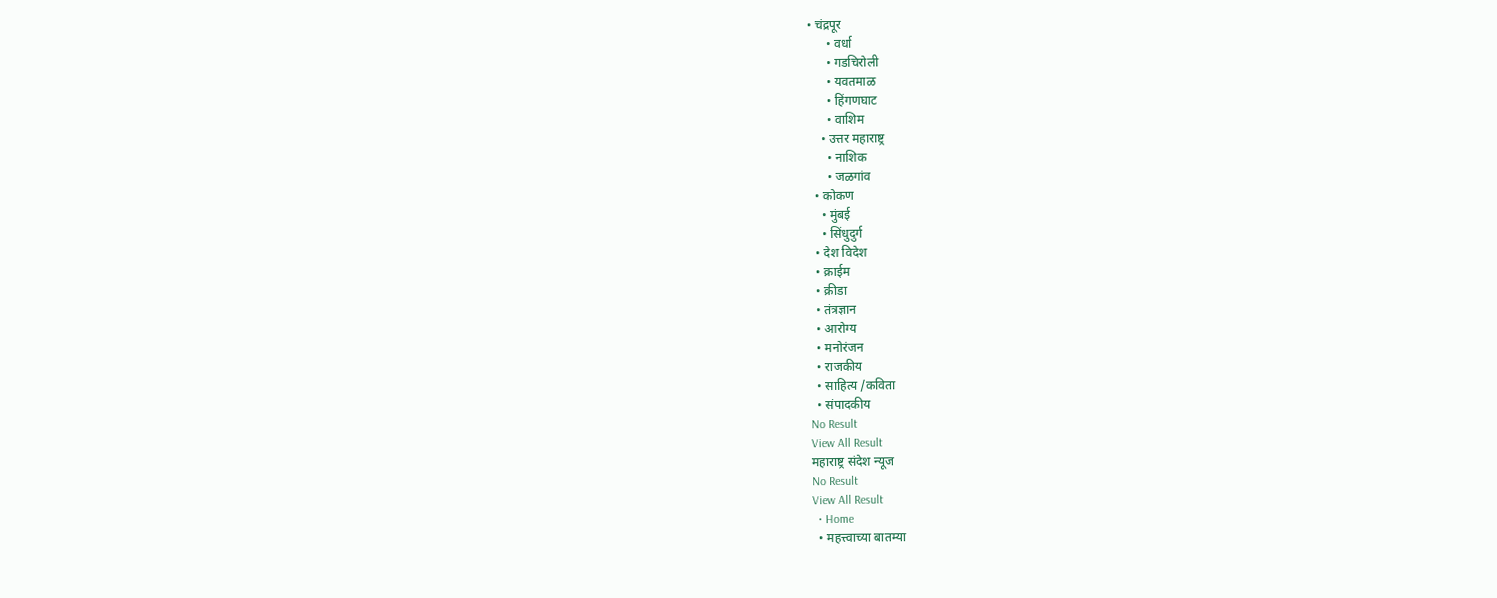• चंद्रपूर
      • वर्धा
      • गडचिरोली
      • यवतमाळ
      • हिंगणघाट
      • वाशिम
    • उत्तर महाराष्ट्र
      • नाशिक
      • जळगांव
  • कोकण
    • मुंबई
    • सिंधुदुर्ग
  • देश विदेश
  • क्राईम
  • क्रीडा
  • तंत्रज्ञान
  • आरोग्य
  • मनोरंजन
  • राजकीय
  • साहित्य /कविता
  • संपादकीय
No Result
View All Result
महाराष्ट्र संदेश न्यूज
No Result
View All Result
  • Home
  • महत्त्वाच्या बातम्या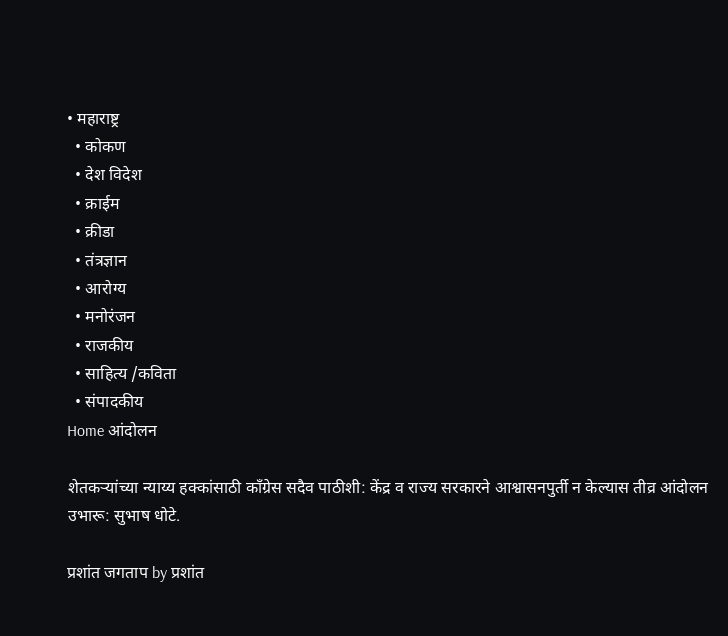• महाराष्ट्र
  • कोकण
  • देश विदेश
  • क्राईम
  • क्रीडा
  • तंत्रज्ञान
  • आरोग्य
  • मनोरंजन
  • राजकीय
  • साहित्य /कविता
  • संपादकीय
Home आंदोलन

शेतकर्‍यांच्या न्याय्य हक्कांसाठी काँग्रेस सदैव पाठीशी: केंद्र व राज्य सरकारने आश्वासनपुर्ती न केल्यास तीव्र आंदोलन उभारू: सुभाष धोटे.

प्रशांत जगताप by प्रशांत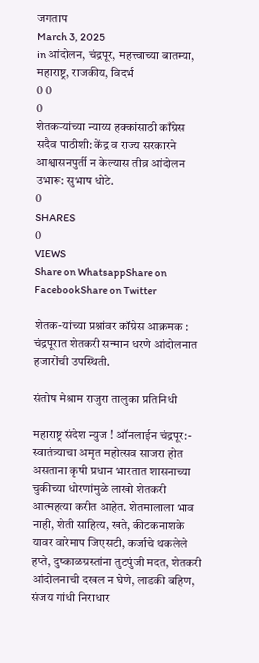जगताप
March 3, 2025
in आंदोलन, चंद्रपूर, महत्त्वाच्या बातम्या, महाराष्ट्र, राजकीय, विदर्भ
0 0
0
शेतकर्‍यांच्या न्याय्य हक्कांसाठी काँग्रेस सदैव पाठीशी: केंद्र व राज्य सरकारने आश्वासनपुर्ती न केल्यास तीव्र आंदोलन उभारू: सुभाष धोटे.
0
SHARES
0
VIEWS
Share on WhatsappShare on FacebookShare on Twitter

शेतक-यांच्या प्रश्नांवर कॉग्रेस आक्रमक : चंद्रपूरात शेतकरी सन्मान धरणे आंदोलनात हजारोंची उपस्थिती.

संतोष मेश्राम राजुरा तालुका प्रतिनिधी

महाराष्ट्र संदेश न्युज ! ऑनलाईन चंद्रपूर:- स्वातंत्र्याचा अमृत महोत्सव साजरा होत असताना कृषी प्रधान भारतात शासनाच्या चुकीच्या धोरणांमुळे लाखो शेतकरी आत्महत्या करीत आहेत. शेतमालाला भाव नाही, शेती साहित्य, खते, कीटकनाशके यावर वारेमाप जिएसटी, कर्जाचे थकलेले हप्ते, दुष्काळग्रस्तांना तुटपुंजी मदत, शेतकरी आंदोलनाची दखल न घेणे, लाडकी बहिण, संजय गांधी निराधार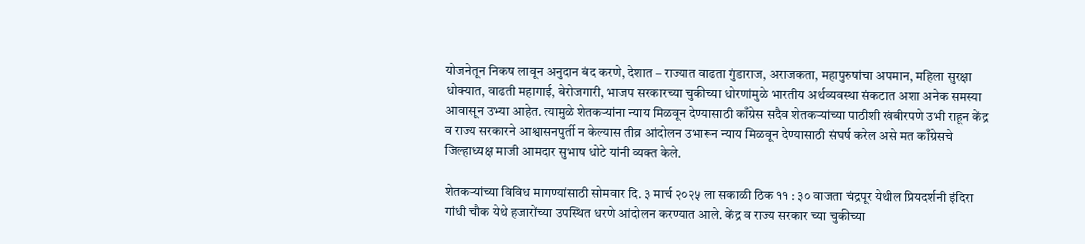योजनेतून निकष लावून अनुदान बंद करणे, देशात – राज्यात वाढता गुंडाराज, अराजकता, महापुरुषांचा अपमान, महिला सुरक्षा धोक्यात, वाढती महागाई, बेरोजगारी, भाजप सरकारच्या चुकीच्या धोरणांमुळे भारतीय अर्थव्यवस्था संकटात अशा अनेक समस्या आवासून उभ्या आहेत. त्यामुळे शेतकऱ्यांना न्याय मिळवून देण्यासाठी काँग्रेस सदैव शेतकऱ्यांच्या पाठीशी खंबीरपणे उभी राहून केंद्र व राज्य सरकारने आश्वासनपुर्ती न केल्यास तीव्र आंदोलन उभारून न्याय मिळवून देण्यासाठी संघर्ष करेल असे मत काँग्रेसचे जिल्हाध्यक्ष माजी आमदार सुभाष धोटे यांनी व्यक्त केले.

शेतकऱ्यांच्या विविध मागण्यांसाठी सोमवार दि. ३ मार्च २०२५ ला सकाळी ठिक ११ : ३० वाजता चंद्रपूर येथील प्रियदर्शनी इंदिरा गांधी चौक येथे हजारोंच्या उपस्थित धरणे आंदोलन करण्यात आले. केंद्र व राज्य सरकार च्या चुकीच्या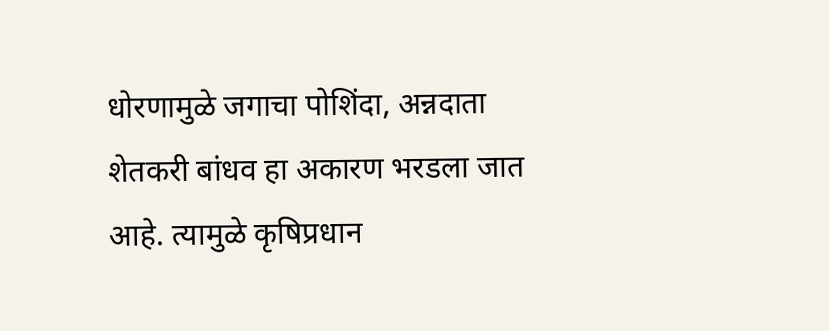धोरणामुळे जगाचा पोशिंदा, अन्नदाता शेतकरी बांधव हा अकारण भरडला जात आहे. त्यामुळे कृषिप्रधान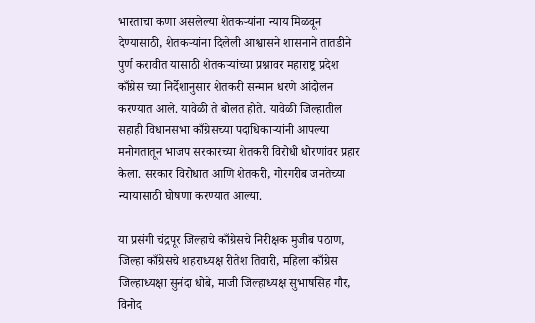भारताचा कणा असलेल्या शेतकऱ्यांना न्याय मिळवून देण्यासाठी, शेतकऱ्यांना दिलेली आश्वासने शासनाने तातडीने पुर्ण करावीत यासाठी शेतकऱ्यांच्या प्रश्नावर महाराष्ट्र प्रदेश काँग्रेस च्या निर्देशानुसार शेतकरी सन्मान धरणे आंदोलन करण्यात आले. यावेळी ते बोलत होते. यावेळी जिल्हातील सहाही विधानसभा काँग्रेसच्या पदाधिकाऱ्यांनी आपल्या मनोगतातून भाजप सरकारच्या शेतकरी विरोधी धोरणांवर प्रहार केला. सरकार विरोधात आणि शेतकरी, गोरगरीब जनतेच्या न्यायासाठी घोषणा करण्यात आल्या.

या प्रसंगी चंद्रपूर जिल्हाचे काँग्रेसचे निरीक्षक मुजीब पठाण, जिल्हा काँग्रेसचे शहराध्यक्ष रीतेश तिवारी, महिला काँग्रेस जिल्हाध्यक्षा सुनंदा धोबे, माजी जिल्हाध्यक्ष सुभाषसिह गौर, विनोद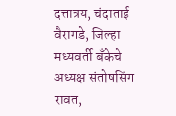दत्तात्रय, चंदाताई वैरागडे, जिल्हा मध्यवर्ती बँकेचे अध्यक्ष संतोषसिंग रावत,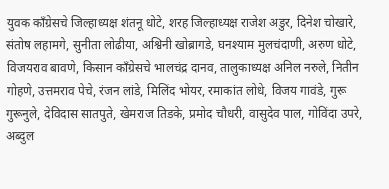युवक काँग्रेसचे जिल्हाध्यक्ष शंतनू धोटे, शरह जिल्हाध्यक्ष राजेश अडुर, दिनेश चोखारे, संतोष लहामगे, सुनीता लोढीया, अश्विनी खोब्रागडे, घनश्याम मुलचंदाणी, अरुण धोटे, विजयराव बावणे, किसान काँग्रेसचे भालचंद्र दानव, तालुकाध्यक्ष अनिल नरुले, नितीन गोहणे, उत्तमराव पेचे, रंजन लांडे, मिलिंद भोयर, रमाकांत लोधे, विजय गावंडे, गुरू गुरूनुले, देविदास सातपुते, खेमराज तिडके, प्रमोद चौधरी, वासुदेव पाल, गोविंदा उपरे, अब्दुल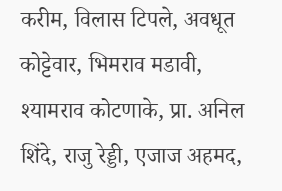करीम, विलास टिपले, अवधूत कोट्टेवार, भिमराव मडावी, श्यामराव कोटणाके, प्रा. अनिल शिंदे, राजु रेड्डी, एजाज अहमद,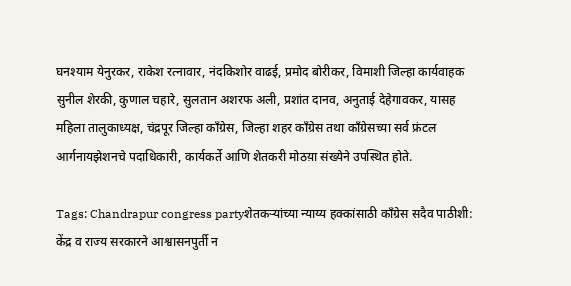घनश्याम येनुरकर, राकेश रत्नावार, नंदकिशोर वाढई, प्रमोद बोरीकर, विमाशी जिल्हा कार्यवाहक सुनील शेरकी, कुणाल चहारे, सुलतान अशरफ अली, प्रशांत दानव, अनुताई देहेगावकर, यासह महिला तालुकाध्यक्ष, चंद्रपूर जिल्हा काँग्रेस, जिल्हा शहर काँग्रेस तथा काँग्रेसच्या सर्व फ्रंटल आर्गनायझेशनचे पदाधिकारी, कार्यकर्ते आणि शेतकरी मोठय़ा संख्येने उपस्थित होते.

Tags: Chandrapur congress partyशेतकर्‍यांच्या न्याय्य हक्कांसाठी काँग्रेस सदैव पाठीशी: केंद्र व राज्य सरकारने आश्वासनपुर्ती न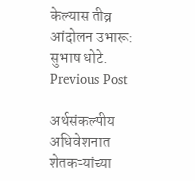केल्यास तीव्र आंदोलन उभारू: सुभाष धोटे.
Previous Post

अर्थसंकल्पीय अधिवेशनात शेतकऱ्यांच्या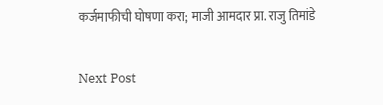कर्जमाफीची घोषणा करा; माजी आमदार प्रा. राजु तिमांडे

Next Post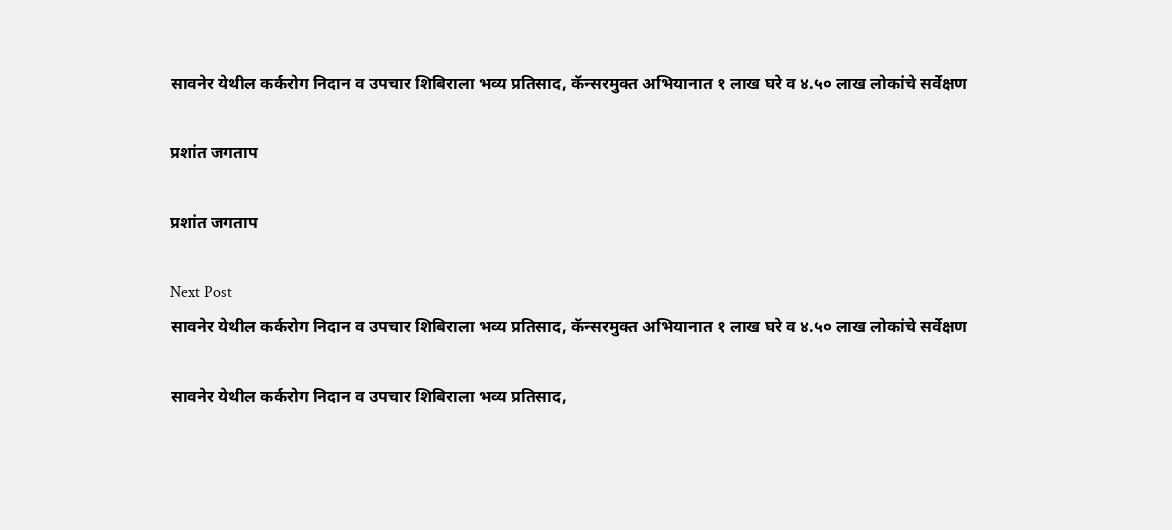सावनेर येथील कर्करोग निदान व उपचार शिबिराला भव्य प्रतिसाद, कॅन्सरमुक्त अभियानात १ लाख घरे व ४.५० लाख लोकांचे सर्वेक्षण

प्रशांत जगताप

प्रशांत जगताप

Next Post
सावनेर येथील कर्करोग निदान व उपचार शिबिराला भव्य प्रतिसाद, कॅन्सरमुक्त अभियानात १ लाख घरे व ४.५० लाख लोकांचे सर्वेक्षण

सावनेर येथील कर्करोग निदान व उपचार शिबिराला भव्य प्रतिसाद,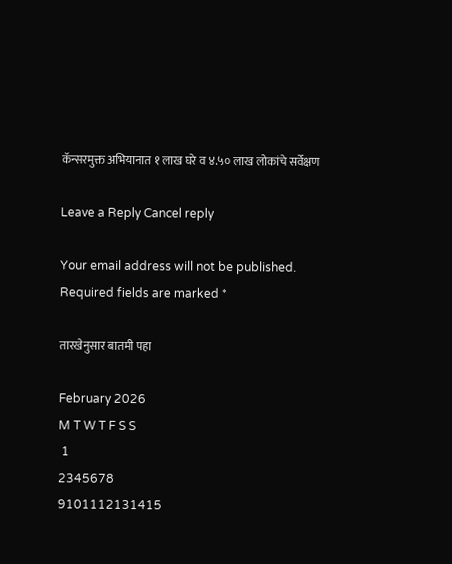कॅन्सरमुक्त अभियानात १ लाख घरे व ४.५० लाख लोकांचे सर्वेक्षण

Leave a Reply Cancel reply

Your email address will not be published. Required fields are marked *

तारखेनुसार बातमी पहा

February 2026
M T W T F S S
 1
2345678
9101112131415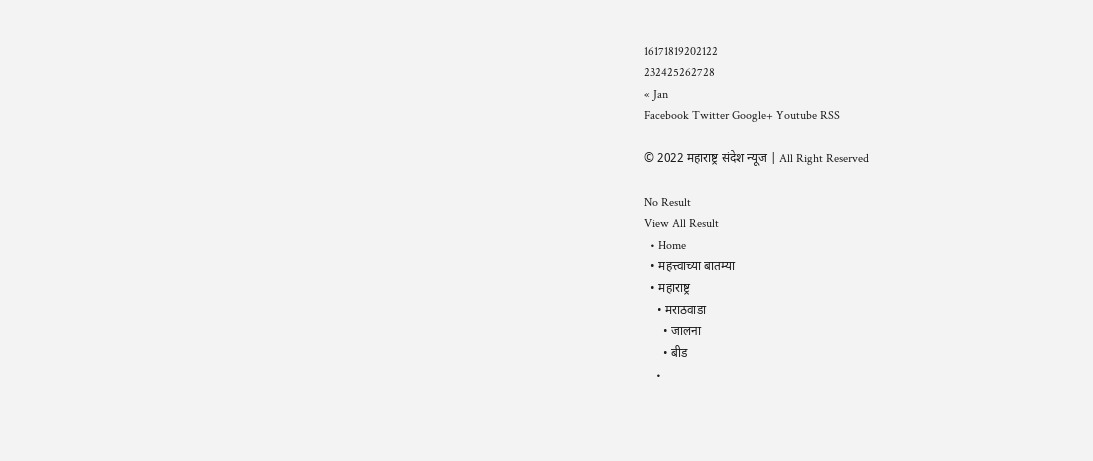16171819202122
232425262728
« Jan
Facebook Twitter Google+ Youtube RSS

© 2022 महाराष्ट्र संदेश न्यूज | All Right Reserved

No Result
View All Result
  • Home
  • महत्त्वाच्या बातम्या
  • महाराष्ट्र
    • मराठवाडा
      • जालना
      • बीड
    •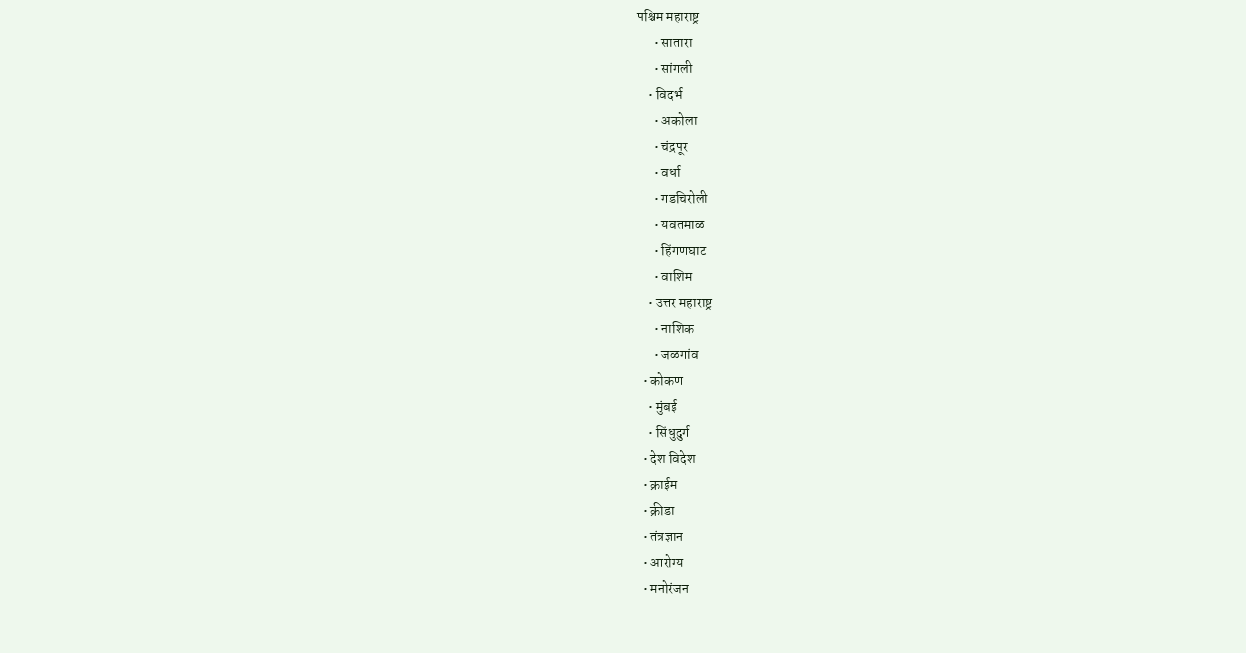पश्चिम महाराष्ट्र
      • सातारा
      • सांगली
    • विदर्भ
      • अकोला
      • चंद्रपूर
      • वर्धा
      • गडचिरोली
      • यवतमाळ
      • हिंगणघाट
      • वाशिम
    • उत्तर महाराष्ट्र
      • नाशिक
      • जळगांव
  • कोकण
    • मुंबई
    • सिंधुदुर्ग
  • देश विदेश
  • क्राईम
  • क्रीडा
  • तंत्रज्ञान
  • आरोग्य
  • मनोरंजन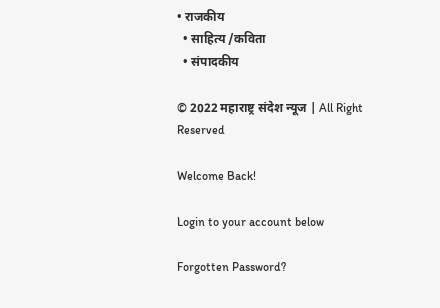• राजकीय
  • साहित्य /कविता
  • संपादकीय

© 2022 महाराष्ट्र संदेश न्यूज | All Right Reserved

Welcome Back!

Login to your account below

Forgotten Password?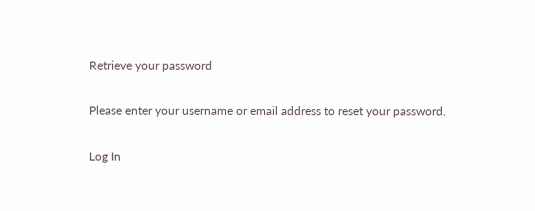Retrieve your password

Please enter your username or email address to reset your password.

Log In